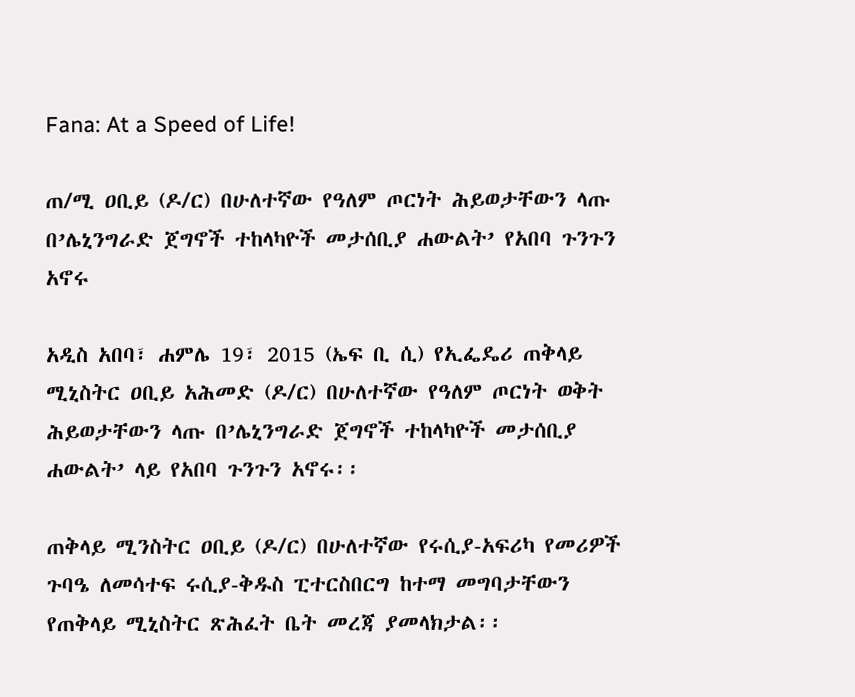Fana: At a Speed of Life!

ጠ/ሚ ዐቢይ (ዶ/ር) በሁለተኛው የዓለም ጦርነት ሕይወታቸውን ላጡ በ’ሌኒንግራድ ጀግኖች ተከላካዮች መታሰቢያ ሐውልት’ የአበባ ጉንጉን አኖሩ

አዲስ አበባ፣ ሐምሌ 19፣ 2015 (ኤፍ ቢ ሲ) የኢፌዴሪ ጠቅላይ ሚኒስትር ዐቢይ አሕመድ (ዶ/ር) በሁለተኛው የዓለም ጦርነት ወቅት ሕይወታቸውን ላጡ በ’ሌኒንግራድ ጀግኖች ተከላካዮች መታሰቢያ ሐውልት’ ላይ የአበባ ጉንጉን አኖሩ፡፡

ጠቅላይ ሚንስትር ዐቢይ (ዶ/ር) በሁለተኛው የሩሲያ-አፍሪካ የመሪዎች ጉባዔ ለመሳተፍ ሩሲያ-ቅዱስ ፒተርስበርግ ከተማ መግባታቸውን የጠቅላይ ሚኒስትር ጽሕፈት ቤት መረጃ ያመላክታል፡፡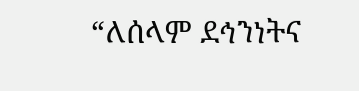“ለሰላም ደኅንነትና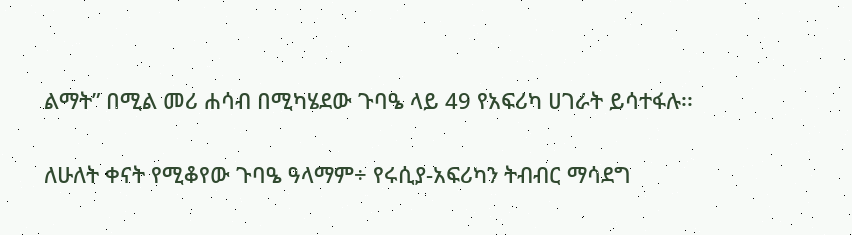ልማት” በሚል መሪ ሐሳብ በሚካሄደው ጉባዔ ላይ 49 የአፍሪካ ሀገራት ይሳተፋሉ፡፡

ለሁለት ቀናት የሚቆየው ጉባዔ ዓላማም÷ የሩሲያ-አፍሪካን ትብብር ማሳደግ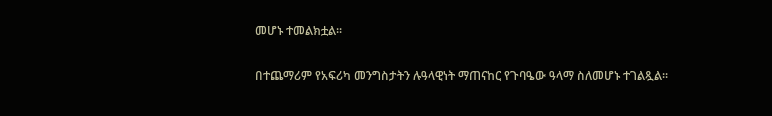መሆኑ ተመልክቷል፡፡

በተጨማሪም የአፍሪካ መንግስታትን ሉዓላዊነት ማጠናከር የጉባዔው ዓላማ ስለመሆኑ ተገልጿል፡፡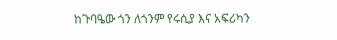ከጉባዔው ጎን ለጎንም የሩሲያ እና አፍሪካን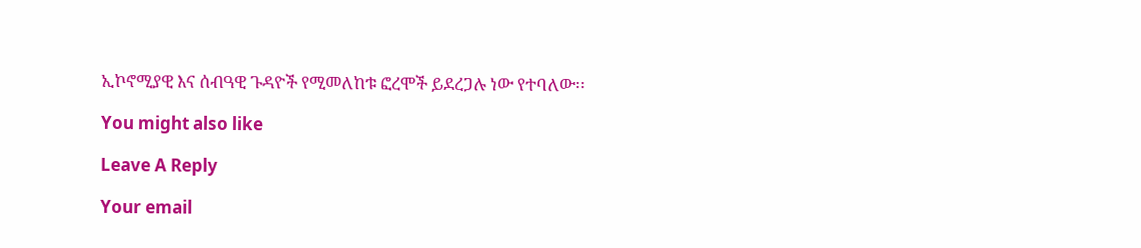ኢኮኖሚያዊ እና ሰብዓዊ ጉዳዮች የሚመለከቱ ፎረሞች ይደረጋሉ ነው የተባለው፡፡

You might also like

Leave A Reply

Your email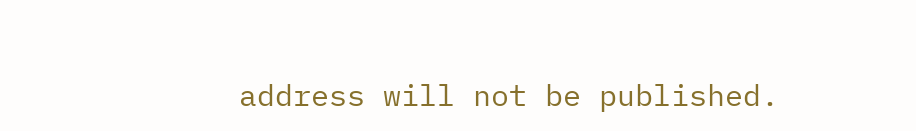address will not be published.